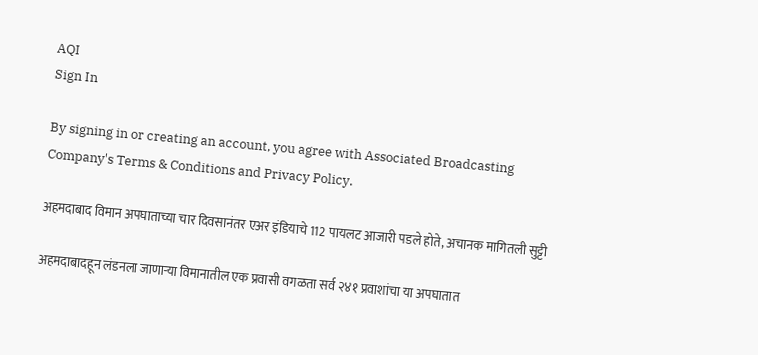AQI
Sign In

By signing in or creating an account, you agree with Associated Broadcasting Company's Terms & Conditions and Privacy Policy.

अहमदाबाद विमान अपघाताच्या चार दिवसानंतर एअर इंडियाचे 112 पायलट आजारी पडले होते, अचानक मागितली सुट्टी

अहमदाबादहून लंडनला जाणाऱ्या विमानातील एक प्रवासी वगळता सर्व २४१ प्रवाशांचा या अपघातात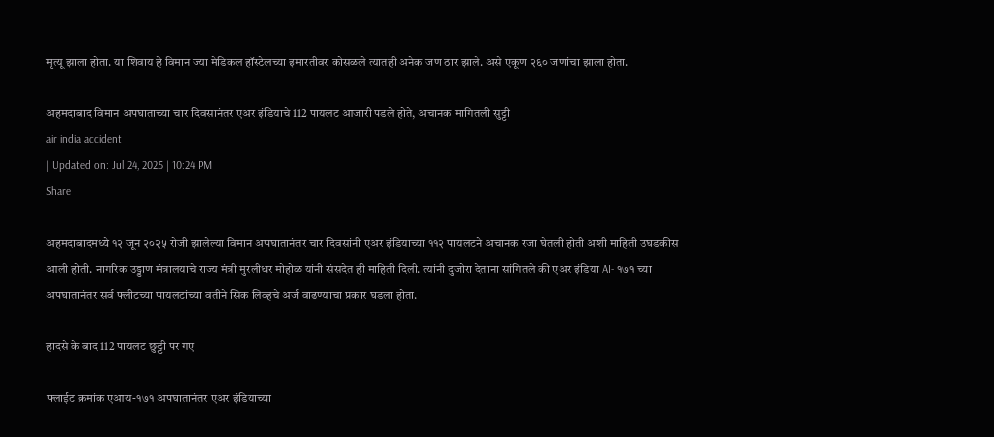मृत्यू झाला होता. या शिवाय हे विमान ज्या मेडिकल हॉस्टेलच्या इमारतीवर कोसळले त्यातही अनेक जण ठार झाले. असे एकूण २६० जणांचा झाला होता.

अहमदाबाद विमान अपघाताच्या चार दिवसानंतर एअर इंडियाचे 112 पायलट आजारी पडले होते, अचानक मागितली सुट्टी
air india accident
| Updated on: Jul 24, 2025 | 10:24 PM
Share

अहमदाबादमध्ये १२ जून २०२५ रोजी झालेल्या विमान अपघातानंतर चार दिवसांनी एअर इंडियाच्या ११२ पायलटने अचानक रजा घेतली होती अशी माहिती उघडकीस आली होती. नागरिक उड्डाण मंत्रालयाचे राज्य मंत्री मुरलीधर मोहोळ यांनी संसदेत ही माहिती दिली. त्यांनी दुजोरा देताना सांगितले की एअर इंडिया AI- १७१ च्या अपघातानंतर सर्व फ्लीटच्या पायलटांच्या वतीने सिक लिव्हचे अर्ज वाढण्याचा प्रकार घडला होता.

हादसे के बाद 112 पायलट छुट्टी पर गए

फ्लाईट क्रमांक एआय-१७१ अपघातानंतर एअर इंडियाच्या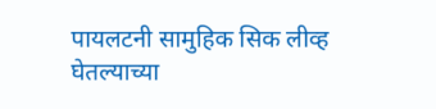पायलटनी सामुहिक सिक लीव्ह घेतल्याच्या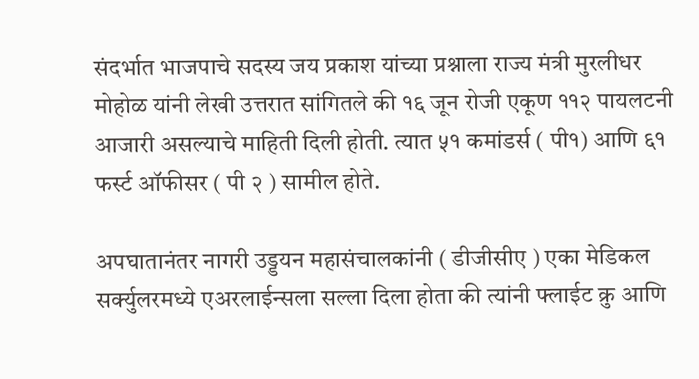संदर्भात भाजपाचे सदस्य जय प्रकाश यांच्या प्रश्नाला राज्य मंत्री मुरलीधर मोहोळ यांनी लेखी उत्तरात सांगितले की १६ जून रोजी एकूण ११२ पायलटनी आजारी असल्याचे माहिती दिली होती. त्यात ५१ कमांडर्स ( पी१) आणि ६१ फर्स्ट ऑफीसर ( पी २ ) सामील होते.

अपघातानंतर नागरी उड्डयन महासंचालकांनी ( डीजीसीए ) एका मेडिकल सर्क्युलरमध्ये एअरलाईन्सला सल्ला दिला होता की त्यांनी फ्लाईट क्रु आणि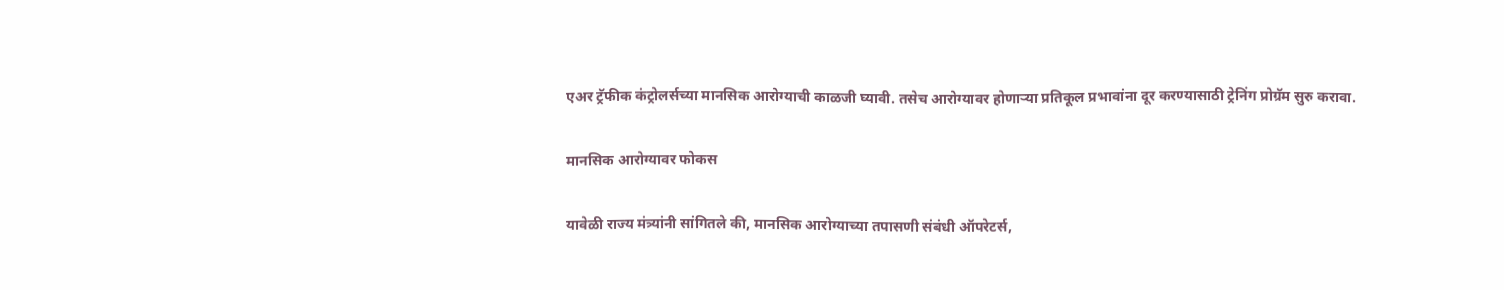एअर ट्रॅफीक कंट्रोलर्सच्या मानसिक आरोग्याची काळजी घ्यावी. तसेच आरोग्यावर होणाऱ्या प्रतिकूल प्रभावांना दूर करण्यासाठी ट्रेनिंग प्रोग्रॅम सुरु करावा.

मानसिक आरोग्यावर फोकस

यावेळी राज्य मंत्र्यांनी सांगितले की, मानसिक आरोग्याच्या तपासणी संबंधी ऑपरेटर्स,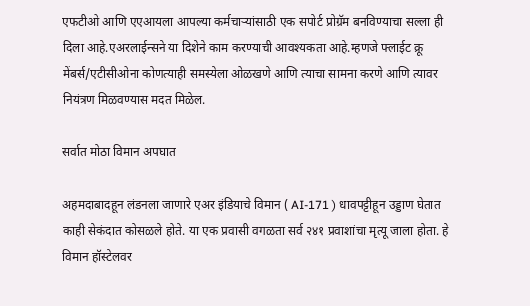एफटीओ आणि एएआयला आपल्या कर्मचाऱ्यांसाठी एक सपोर्ट प्रोग्रॅम बनविण्याचा सल्ला ही दिला आहे.एअरलाईन्सने या दिशेने काम करण्याची आवश्यकता आहे.म्हणजे फ्लाईट क्रू मेंबर्स/एटीसीओना कोणत्याही समस्येला ओळखणे आणि त्याचा सामना करणे आणि त्यावर नियंत्रण मिळवण्यास मदत मिळेल.

सर्वात मोठा विमान अपघात

अहमदाबादहून लंडनला जाणारे एअर इंडियाचे विमान ( AI-171 ) धावपट्टीहून उड्डाण घेतात काही सेकंदात कोसळले होते. या एक प्रवासी वगळता सर्व २४१ प्रवाशांचा मृत्यू जाला होता. हे विमान हॉस्टेलवर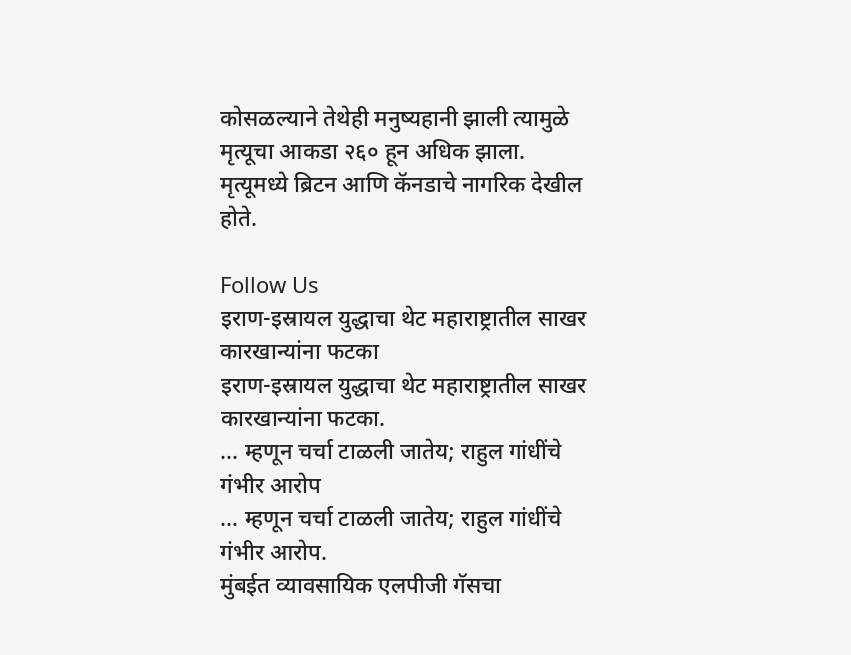कोसळल्याने तेथेही मनुष्यहानी झाली त्यामुळे मृत्यूचा आकडा २६० हून अधिक झाला. मृत्यूमध्ये ब्रिटन आणि कॅनडाचे नागरिक देखील होते.

Follow Us
इराण-इस्रायल युद्धाचा थेट महाराष्ट्रातील साखर कारखान्यांना फटका
इराण-इस्रायल युद्धाचा थेट महाराष्ट्रातील साखर कारखान्यांना फटका.
... म्हणून चर्चा टाळली जातेय; राहुल गांधींचे गंभीर आरोप
... म्हणून चर्चा टाळली जातेय; राहुल गांधींचे गंभीर आरोप.
मुंबईत व्यावसायिक एलपीजी गॅसचा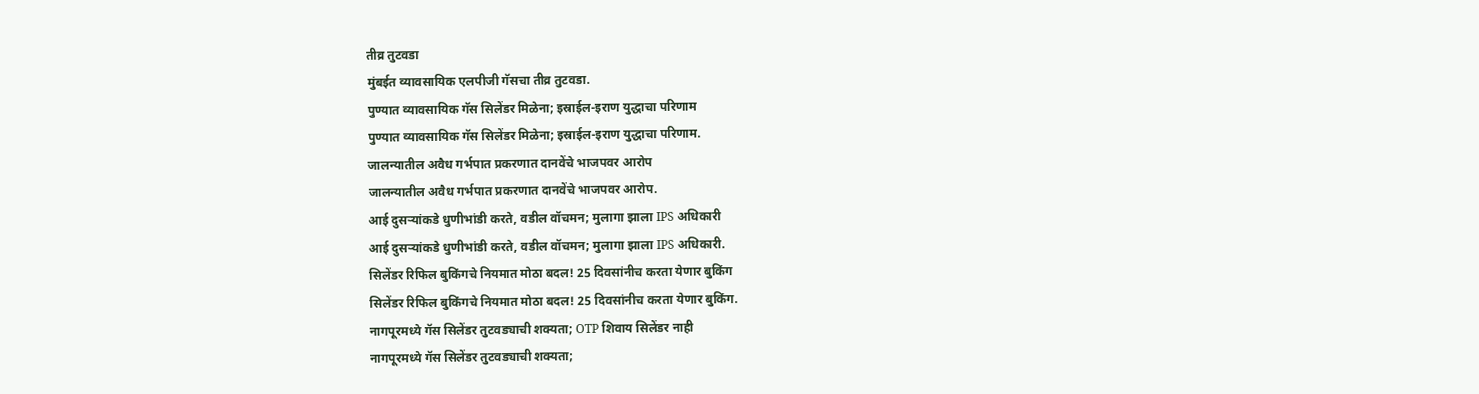तीव्र तुटवडा
मुंबईत व्यावसायिक एलपीजी गॅसचा तीव्र तुटवडा.
पुण्यात व्यावसायिक गॅस सिलेंडर मिळेना; इस्राईल-इराण युद्धाचा परिणाम
पुण्यात व्यावसायिक गॅस सिलेंडर मिळेना; इस्राईल-इराण युद्धाचा परिणाम.
जालन्यातील अवैध गर्भपात प्रकरणात दानवेंचे भाजपवर आरोप
जालन्यातील अवैध गर्भपात प्रकरणात दानवेंचे भाजपवर आरोप.
आई दुसऱ्यांकडे धुणीभांडी करते, वडील वॉचमन; मुलागा झाला IPS अधिकारी
आई दुसऱ्यांकडे धुणीभांडी करते, वडील वॉचमन; मुलागा झाला IPS अधिकारी.
सिलेंडर रिफिल बुकिंगचे नियमात मोठा बदल! 25 दिवसांनीच करता येणार बुकिंग
सिलेंडर रिफिल बुकिंगचे नियमात मोठा बदल! 25 दिवसांनीच करता येणार बुकिंग.
नागपूरमध्ये गॅस सिलेंडर तुटवड्याची शक्यता; OTP शिवाय सिलेंडर नाही
नागपूरमध्ये गॅस सिलेंडर तुटवड्याची शक्यता;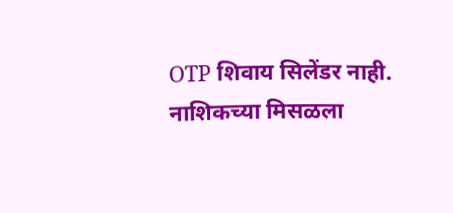OTP शिवाय सिलेंडर नाही.
नाशिकच्या मिसळला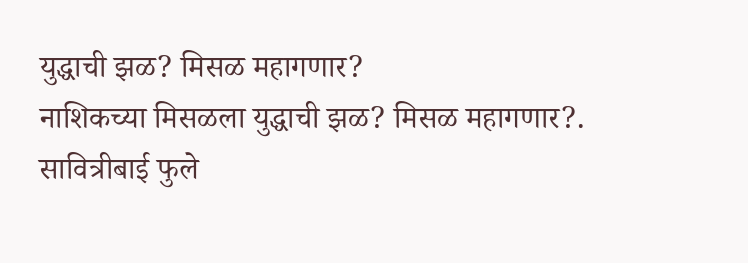युद्धाची झळ? मिसळ महागणार?
नाशिकच्या मिसळला युद्धाची झळ? मिसळ महागणार?.
सावित्रीबाई फुले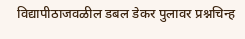विद्यापीठाजवळील डबल डेकर पुलावर प्रश्नचिन्ह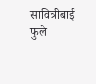सावित्रीबाई फुले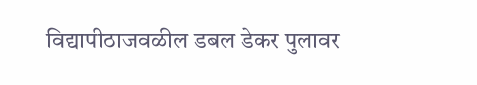विद्यापीठाजवळील डबल डेकर पुलावर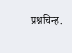प्रश्नचिन्ह.